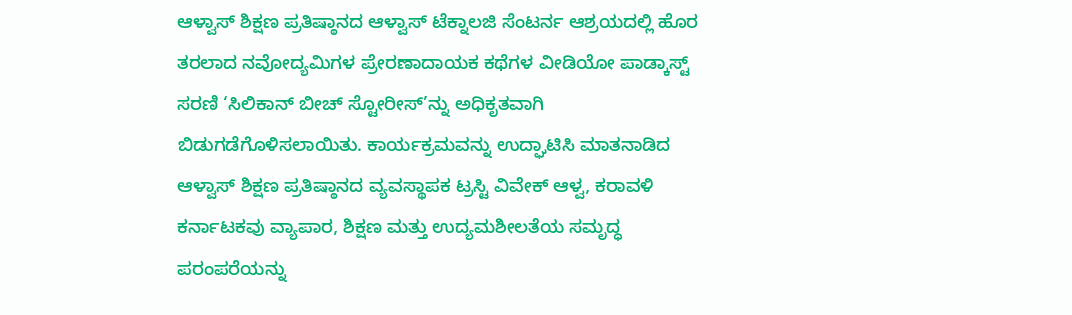ಆಳ್ವಾಸ್ ಶಿಕ್ಷಣ ಪ್ರತಿಷ್ಠಾನದ ಆಳ್ವಾಸ್ ಟೆಕ್ನಾಲಜಿ ಸೆಂಟರ್ನ ಆಶ್ರಯದಲ್ಲಿ ಹೊರ ತರಲಾದ ನವೋದ್ಯಮಿಗಳ ಪ್ರೇರಣಾದಾಯಕ ಕಥೆಗಳ ವೀಡಿಯೋ ಪಾಡ್ಕಾಸ್ಟ್ ಸರಣಿ ‘ಸಿಲಿಕಾನ್ ಬೀಚ್ ಸ್ಟೋರೀಸ್’ನ್ನು ಅಧಿಕೃತವಾಗಿ ಬಿಡುಗಡೆಗೊಳಿಸಲಾಯಿತು. ಕಾರ್ಯಕ್ರಮವನ್ನು ಉದ್ಘಾಟಿಸಿ ಮಾತನಾಡಿದ ಆಳ್ವಾಸ್ ಶಿಕ್ಷಣ ಪ್ರತಿಷ್ಠಾನದ ವ್ಯವಸ್ಥಾಪಕ ಟ್ರಸ್ಟಿ ವಿವೇಕ್ ಆಳ್ವ, ಕರಾವಳಿ ಕರ್ನಾಟಕವು ವ್ಯಾಪಾರ, ಶಿಕ್ಷಣ ಮತ್ತು ಉದ್ಯಮಶೀಲತೆಯ ಸಮೃದ್ಧ ಪರಂಪರೆಯನ್ನು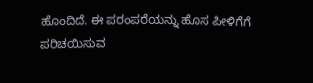ಹೊಂದಿದೆ. ಈ ಪರಂಪರೆಯನ್ನು ಹೊಸ ಪೀಳಿಗೆಗೆ ಪರಿಚಯಿಸುವ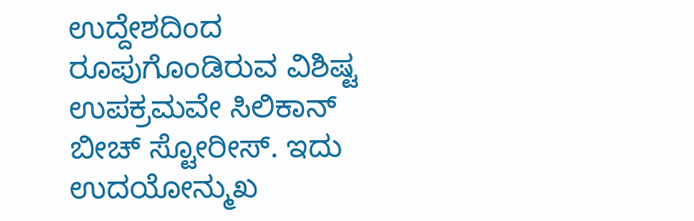ಉದ್ದೇಶದಿಂದ ರೂಪುಗೊಂಡಿರುವ ವಿಶಿಷ್ಟ ಉಪಕ್ರಮವೇ ಸಿಲಿಕಾನ್ ಬೀಚ್ ಸ್ಟೋರೀಸ್. ಇದು ಉದಯೋನ್ಮುಖ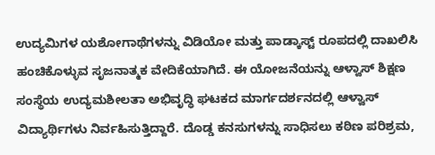ಉದ್ಯಮಿಗಳ ಯಶೋಗಾಥೆಗಳನ್ನು ವಿಡಿಯೋ ಮತ್ತು ಪಾಡ್ಕಾಸ್ಟ್ ರೂಪದಲ್ಲಿ ದಾಖಲಿಸಿ ಹಂಚಿಕೊಳ್ಳುವ ಸೃಜನಾತ್ಮಕ ವೇದಿಕೆಯಾಗಿದೆ. ಈ ಯೋಜನೆಯನ್ನು ಆಳ್ವಾಸ್ ಶಿಕ್ಷಣ ಸಂಸ್ಥೆಯ ಉದ್ಯಮಶೀಲತಾ ಅಭಿವೃದ್ಧಿ ಘಟಕದ ಮಾರ್ಗದರ್ಶನದಲ್ಲಿ ಆಳ್ವಾಸ್ ವಿದ್ಯಾರ್ಥಿಗಳು ನಿರ್ವಹಿಸುತ್ತಿದ್ದಾರೆ. ದೊಡ್ಡ ಕನಸುಗಳನ್ನು ಸಾಧಿಸಲು ಕಠಿಣ ಪರಿಶ್ರಮ,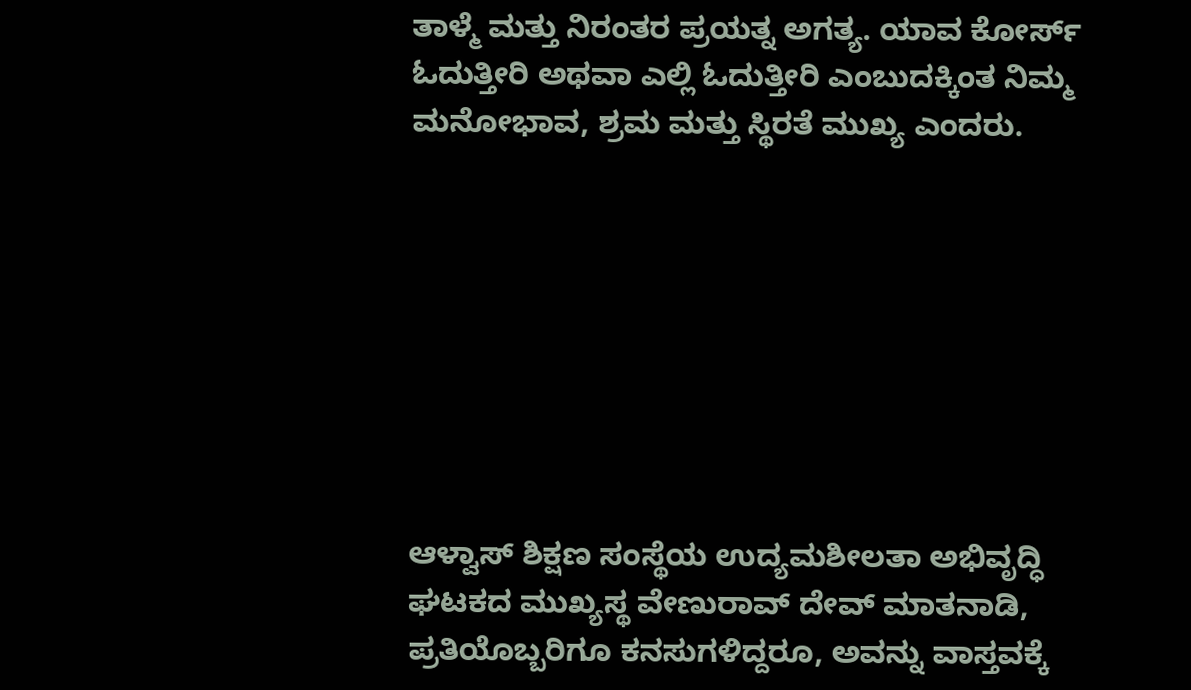ತಾಳ್ಮೆ ಮತ್ತು ನಿರಂತರ ಪ್ರಯತ್ನ ಅಗತ್ಯ. ಯಾವ ಕೋರ್ಸ್ ಓದುತ್ತೀರಿ ಅಥವಾ ಎಲ್ಲಿ ಓದುತ್ತೀರಿ ಎಂಬುದಕ್ಕಿಂತ ನಿಮ್ಮ ಮನೋಭಾವ, ಶ್ರಮ ಮತ್ತು ಸ್ಥಿರತೆ ಮುಖ್ಯ ಎಂದರು.








ಆಳ್ವಾಸ್ ಶಿಕ್ಷಣ ಸಂಸ್ಥೆಯ ಉದ್ಯಮಶೀಲತಾ ಅಭಿವೃದ್ಧಿ ಘಟಕದ ಮುಖ್ಯಸ್ಥ ವೇಣುರಾವ್ ದೇವ್ ಮಾತನಾಡಿ, ಪ್ರತಿಯೊಬ್ಬರಿಗೂ ಕನಸುಗಳಿದ್ದರೂ, ಅವನ್ನು ವಾಸ್ತವಕ್ಕೆ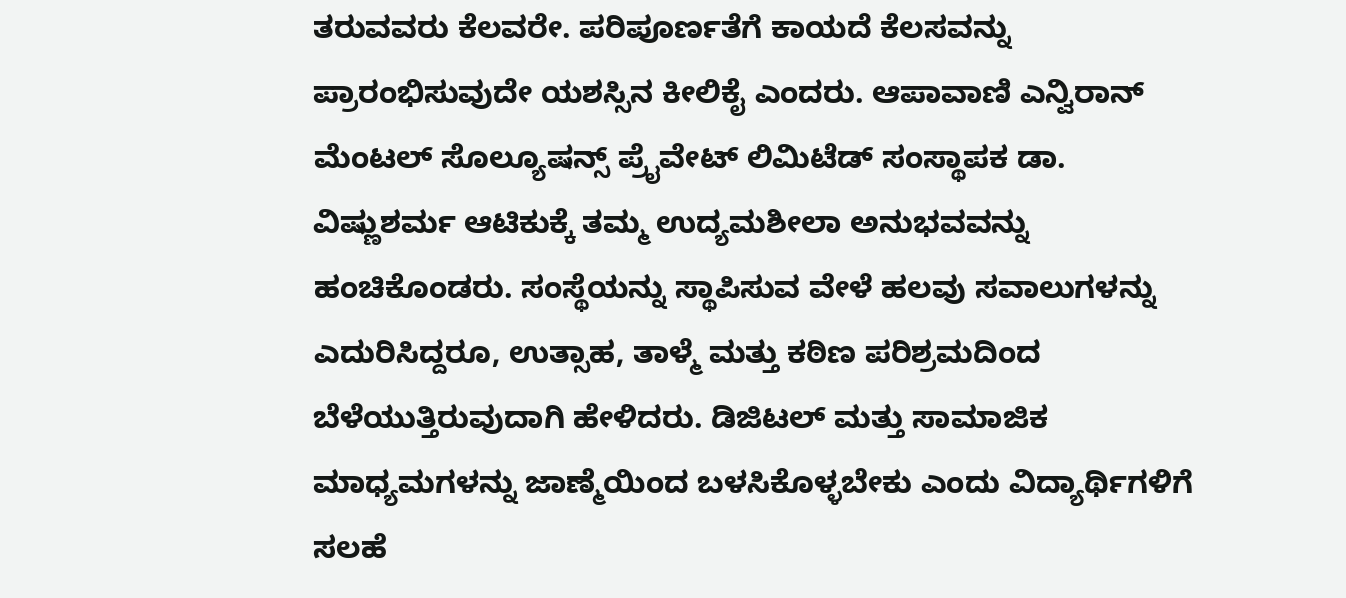ತರುವವರು ಕೆಲವರೇ. ಪರಿಪೂರ್ಣತೆಗೆ ಕಾಯದೆ ಕೆಲಸವನ್ನು ಪ್ರಾರಂಭಿಸುವುದೇ ಯಶಸ್ಸಿನ ಕೀಲಿಕೈ ಎಂದರು. ಆಪಾವಾಣಿ ಎನ್ವಿರಾನ್ ಮೆಂಟಲ್ ಸೊಲ್ಯೂಷನ್ಸ್ ಪ್ರೈವೇಟ್ ಲಿಮಿಟೆಡ್ ಸಂಸ್ಥಾಪಕ ಡಾ. ವಿಷ್ಣುಶರ್ಮ ಆಟಿಕುಕ್ಕೆ ತಮ್ಮ ಉದ್ಯಮಶೀಲಾ ಅನುಭವವನ್ನು ಹಂಚಿಕೊಂಡರು. ಸಂಸ್ಥೆಯನ್ನು ಸ್ಥಾಪಿಸುವ ವೇಳೆ ಹಲವು ಸವಾಲುಗಳನ್ನು ಎದುರಿಸಿದ್ದರೂ, ಉತ್ಸಾಹ, ತಾಳ್ಮೆ ಮತ್ತು ಕಠಿಣ ಪರಿಶ್ರಮದಿಂದ ಬೆಳೆಯುತ್ತಿರುವುದಾಗಿ ಹೇಳಿದರು. ಡಿಜಿಟಲ್ ಮತ್ತು ಸಾಮಾಜಿಕ ಮಾಧ್ಯಮಗಳನ್ನು ಜಾಣ್ಮೆಯಿಂದ ಬಳಸಿಕೊಳ್ಳಬೇಕು ಎಂದು ವಿದ್ಯಾರ್ಥಿಗಳಿಗೆ ಸಲಹೆ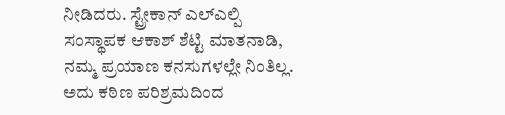ನೀಡಿದರು. ಸ್ಟ್ರೇಕಾನ್ ಎಲ್ಎಲ್ಪಿ ಸಂಸ್ಥಾಪಕ ಆಕಾಶ್ ಶೆಟ್ಟಿ ಮಾತನಾಡಿ, ನಮ್ಮ ಪ್ರಯಾಣ ಕನಸುಗಳಲ್ಲೇ ನಿಂತಿಲ್ಲ. ಅದು ಕಠಿಣ ಪರಿಶ್ರಮದಿಂದ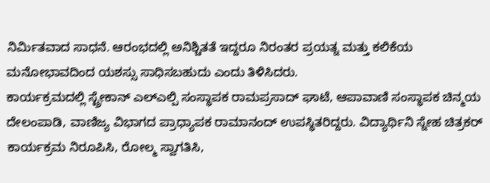ನಿರ್ಮಿತವಾದ ಸಾಧನೆ. ಆರಂಭದಲ್ಲಿ ಅನಿಶ್ಚಿತತೆ ಇದ್ದರೂ ನಿರಂತರ ಪ್ರಯತ್ನ ಮತ್ತು ಕಲಿಕೆಯ ಮನೋಭಾವದಿಂದ ಯಶಸ್ಸು ಸಾಧಿಸಬಹುದು ಎಂದು ತಿಳಿಸಿದರು.
ಕಾರ್ಯಕ್ರಮದಲ್ಲಿ ಸ್ಟ್ರೇಕಾನ್ ಎಲ್ಎಲ್ಪಿ ಸಂಸ್ಥಾಪಕ ರಾಮಪ್ರಸಾದ್ ಘಾಟೆ, ಆಪಾವಾಣಿ ಸಂಸ್ಥಾಪಕ ಚಿನ್ಮಯ ದೇಲಂಪಾಡಿ, ವಾಣಿಜ್ಯ ವಿಭಾಗದ ಪ್ರಾಧ್ಯಾಪಕ ರಾಮಾನಂದ್ ಉಪಸ್ಥಿತರಿದ್ದರು. ವಿದ್ಯಾರ್ಥಿನಿ ಸ್ನೇಹ ಚಿತ್ರಕರ್ ಕಾರ್ಯಕ್ರಮ ನಿರೂಪಿಸಿ, ರೋಲ್ಮ ಸ್ವಾಗತಿಸಿ,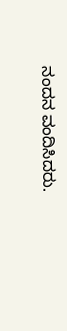ನಂದನ ವಂದಿಸಿದರು.